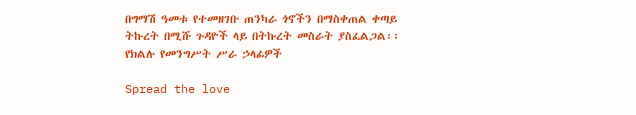በግማሽ ዓመቱ የተመዘገቡ ጠንካራ ጎኖችን በማስቀጠል ቀጣይ ትኩረት በሚሹ ጉዳዮች ላይ በትኩረት መስራት ያስፈልጋል፡፡ የክልሉ የመንግሥት ሥራ ኃላፊዎች

Spread the love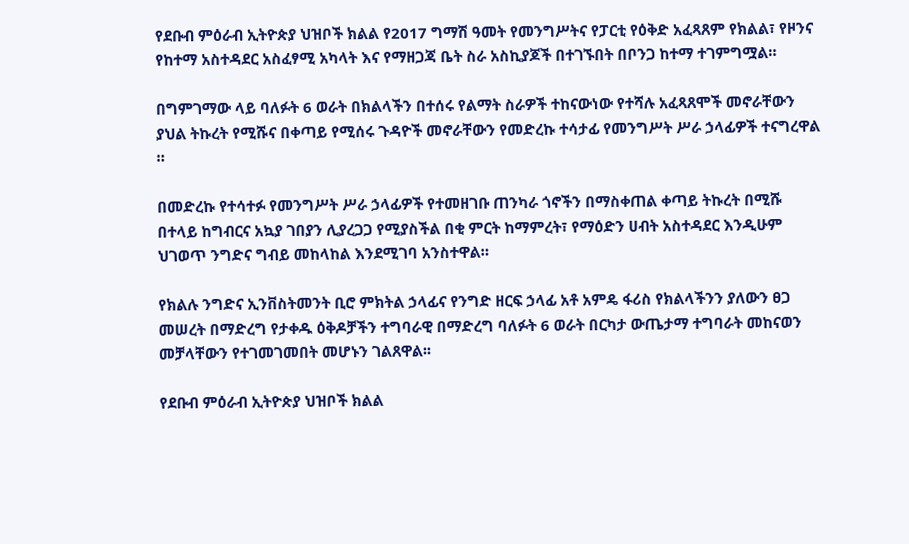የደቡብ ምዕራብ ኢትዮጵያ ህዝቦች ክልል የ2017 ግማሽ ዓመት የመንግሥትና የፓርቲ የዕቅድ አፈጻጸም የክልል፣ የዞንና የከተማ አስተዳደር አስፈፃሚ አካላት እና የማዘጋጃ ቤት ስራ አስኪያጆች በተገኙበት በቦንጋ ከተማ ተገምግሟል።

በግምገማው ላይ ባለፉት 6 ወራት በክልላችን በተሰሩ የልማት ስራዎች ተከናውነው የተሻሉ አፈጻጸሞች መኖራቸውን ያህል ትኩረት የሚሹና በቀጣይ የሚሰሩ ጉዳዮች መኖራቸውን የመድረኩ ተሳታፊ የመንግሥት ሥራ ኃላፊዎች ተናግረዋል ።

በመድረኩ የተሳተፉ የመንግሥት ሥራ ኃላፊዎች የተመዘገቡ ጠንካራ ጎኖችን በማስቀጠል ቀጣይ ትኩረት በሚሹ በተላይ ከግብርና አኳያ ገበያን ሊያረጋጋ የሚያስችል በቂ ምርት ከማምረት፣ የማዕድን ሀብት አስተዳደር እንዲሁም ህገወጥ ንግድና ግብይ መከላከል እንደሚገባ አንስተዋል።

የክልሉ ንግድና ኢንቨስትመንት ቢሮ ምክትል ኃላፊና የንግድ ዘርፍ ኃላፊ አቶ አምዴ ፋሪስ የክልላችንን ያለውን ፀጋ መሠረት በማድረግ የታቀዱ ዕቅዶቻችን ተግባራዊ በማድረግ ባለፉት 6 ወራት በርካታ ውጤታማ ተግባራት መከናወን መቻላቸውን የተገመገመበት መሆኑን ገልጸዋል፡፡

የደቡብ ምዕራብ ኢትዮጵያ ህዝቦች ክልል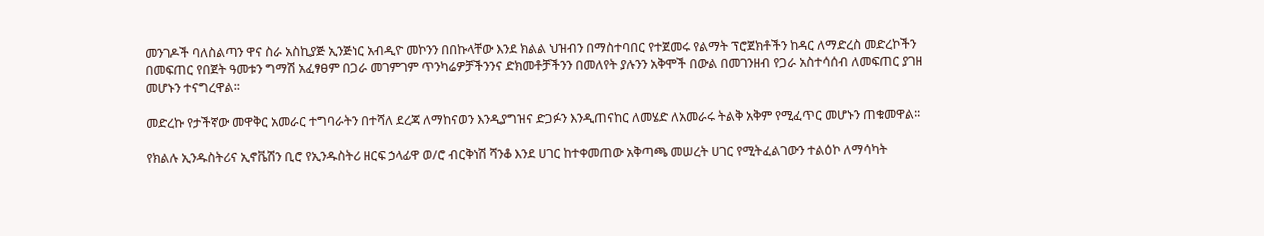መንገዶች ባለስልጣን ዋና ስራ አስኪያጅ ኢንጅነር አብዲዮ መኮንን በበኩላቸው እንደ ክልል ህዝብን በማስተባበር የተጀመሩ የልማት ፕሮጀክቶችን ከዳር ለማድረስ መድረኮችን በመፍጠር የበጀት ዓመቱን ግማሽ አፈፃፀም በጋራ መገምገም ጥንካሬዎቻችንንና ድክመቶቻችንን በመለየት ያሉንን አቅሞች በውል በመገንዘብ የጋራ አስተሳሰብ ለመፍጠር ያገዘ መሆኑን ተናግረዋል፡፡

መድረኩ የታችኛው መዋቅር አመራር ተግባራትን በተሻለ ደረጃ ለማከናወን እንዲያግዝና ድጋፉን እንዲጠናከር ለመሄድ ለአመራሩ ትልቅ አቅም የሚፈጥር መሆኑን ጠቁመዋል፡፡

የክልሉ ኢንዱስትሪና ኢኖቬሽን ቢሮ የኢንዱስትሪ ዘርፍ ኃላፊዋ ወ/ሮ ብርቅነሽ ሻንቆ እንደ ሀገር ከተቀመጠው አቅጣጫ መሠረት ሀገር የሚትፈልገውን ተልዕኮ ለማሳካት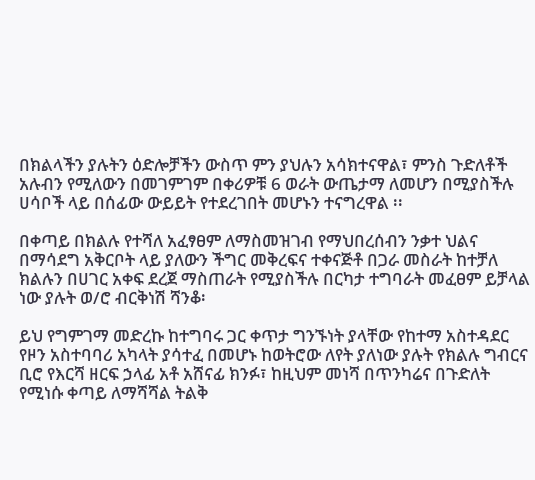በክልላችን ያሉትን ዕድሎቻችን ውስጥ ምን ያህሉን አሳክተናዋል፣ ምንስ ጉድለቶች አሉብን የሚለውን በመገምገም በቀሪዎቹ 6 ወራት ውጤታማ ለመሆን በሚያስችሉ ሀሳቦች ላይ በሰፊው ውይይት የተደረገበት መሆኑን ተናግረዋል ፡፡

በቀጣይ በክልሉ የተሻለ አፈፃፀም ለማስመዝገብ የማህበረሰብን ንቃተ ህልና በማሳደግ አቅርቦት ላይ ያለውን ችግር መቅረፍና ተቀናጅቶ በጋራ መስራት ከተቻለ ክልሉን በሀገር አቀፍ ደረጀ ማስጠራት የሚያስችሉ በርካታ ተግባራት መፈፀም ይቻላል ነው ያሉት ወ/ሮ ብርቅነሽ ሻንቆ፡

ይህ የግምገማ መድረኩ ከተግባሩ ጋር ቀጥታ ግንኙነት ያላቸው የከተማ አስተዳደር የዞን አስተባባሪ አካላት ያሳተፈ በመሆኑ ከወትሮው ለየት ያለነው ያሉት የክልሉ ግብርና ቢሮ የእርሻ ዘርፍ ኃላፊ አቶ አሸናፊ ክንፉ፣ ከዚህም መነሻ በጥንካሬና በጉድለት የሚነሱ ቀጣይ ለማሻሻል ትልቅ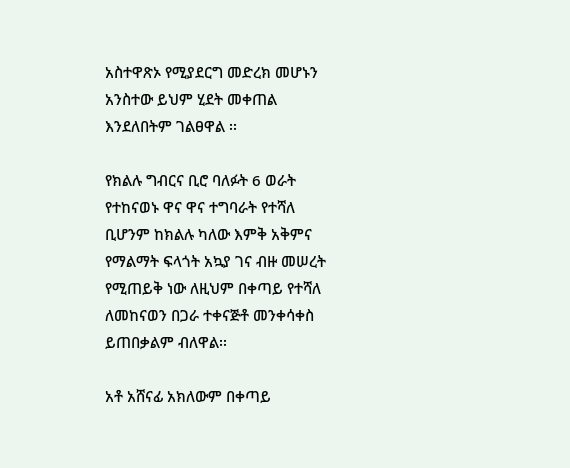አስተዋጽኦ የሚያደርግ መድረክ መሆኑን አንስተው ይህም ሂደት መቀጠል እንደለበትም ገልፀዋል ፡፡

የክልሉ ግብርና ቢሮ ባለፉት 6 ወራት የተከናወኑ ዋና ዋና ተግባራት የተሻለ ቢሆንም ከክልሉ ካለው እምቅ አቅምና የማልማት ፍላጎት አኳያ ገና ብዙ መሠረት የሚጠይቅ ነው ለዚህም በቀጣይ የተሻለ ለመከናወን በጋራ ተቀናጅቶ መንቀሳቀስ ይጠበቃልም ብለዋል፡፡

አቶ አሸናፊ አክለውም በቀጣይ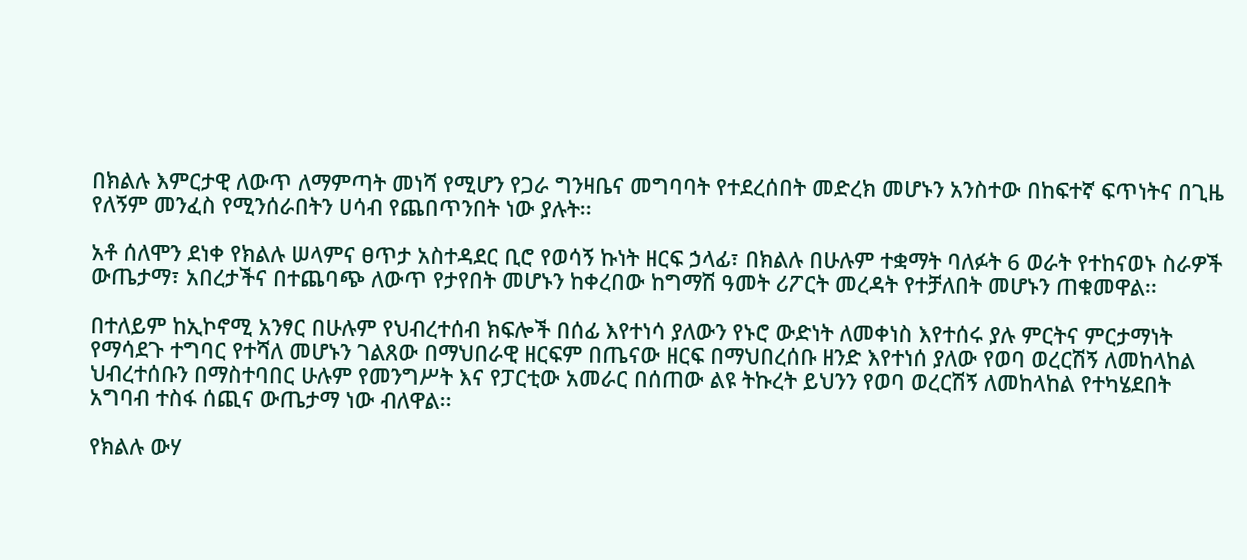በክልሉ እምርታዊ ለውጥ ለማምጣት መነሻ የሚሆን የጋራ ግንዛቤና መግባባት የተደረሰበት መድረክ መሆኑን አንስተው በከፍተኛ ፍጥነትና በጊዜ የለኝም መንፈስ የሚንሰራበትን ሀሳብ የጨበጥንበት ነው ያሉት፡፡

አቶ ሰለሞን ደነቀ የክልሉ ሠላምና ፀጥታ አስተዳደር ቢሮ የወሳኝ ኩነት ዘርፍ ኃላፊ፣ በክልሉ በሁሉም ተቋማት ባለፉት 6 ወራት የተከናወኑ ስራዎች ውጤታማ፣ አበረታችና በተጨባጭ ለውጥ የታየበት መሆኑን ከቀረበው ከግማሽ ዓመት ሪፖርት መረዳት የተቻለበት መሆኑን ጠቁመዋል፡፡

በተለይም ከኢኮኖሚ አንፃር በሁሉም የህብረተሰብ ክፍሎች በሰፊ እየተነሳ ያለውን የኑሮ ውድነት ለመቀነስ እየተሰሩ ያሉ ምርትና ምርታማነት የማሳደጉ ተግባር የተሻለ መሆኑን ገልጸው በማህበራዊ ዘርፍም በጤናው ዘርፍ በማህበረሰቡ ዘንድ እየተነሰ ያለው የወባ ወረርሽኝ ለመከላከል ህብረተሰቡን በማስተባበር ሁሉም የመንግሥት እና የፓርቲው አመራር በሰጠው ልዩ ትኩረት ይህንን የወባ ወረርሽኝ ለመከላከል የተካሄደበት አግባብ ተስፋ ሰጪና ውጤታማ ነው ብለዋል፡፡

የክልሉ ውሃ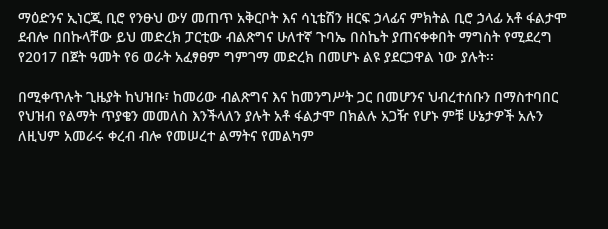ማዕድንና ኢነርጂ ቢሮ የንፁህ ውሃ መጠጥ አቅርቦት እና ሳኒቴሽን ዘርፍ ኃላፊና ምክትል ቢሮ ኃላፊ አቶ ፋልታሞ ደብሎ በበኩላቸው ይህ መድረክ ፓርቲው ብልጽግና ሁለተኛ ጉባኤ በስኬት ያጠናቀቀበት ማግስት የሚደረግ የ2017 በጀት ዓመት የ6 ወራት አፈፃፀም ግምገማ መድረክ በመሆኑ ልዩ ያደርጋዋል ነው ያሉት፡፡

በሚቀጥሉት ጊዜያት ከህዝቡ፣ ከመሪው ብልጽግና እና ከመንግሥት ጋር በመሆንና ህብረተሰቡን በማስተባበር የህዝብ የልማት ጥያቄን መመለስ እንችላለን ያሉት አቶ ፋልታሞ በክልሉ አጋዥ የሆኑ ምቹ ሁኔታዎች አሉን ለዚህም አመራሩ ቀረብ ብሎ የመሠረተ ልማትና የመልካም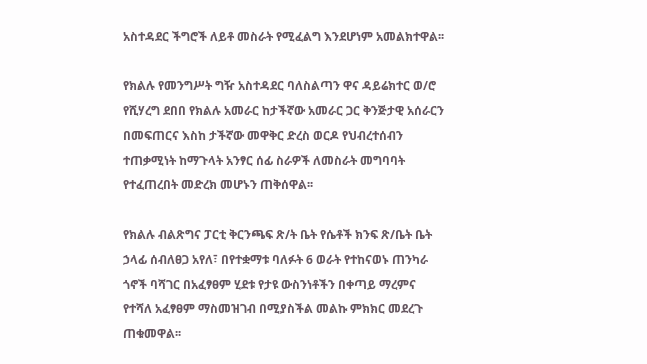አስተዳደር ችግሮች ለይቶ መስራት የሚፈልግ እንደሆነም አመልክተዋል፡፡

የክልሉ የመንግሥት ግዥ አስተዳደር ባለስልጣን ዋና ዳይሬክተር ወ/ሮ የሺሃረግ ደበበ የክልሉ አመራር ከታችኛው አመራር ጋር ቅንጅታዊ አሰራርን በመፍጠርና እስከ ታችኛው መዋቅር ድረስ ወርዶ የህብረተሰብን ተጠቃሚነት ከማጉላት አንፃር ሰፊ ስራዎች ለመስራት መግባባት የተፈጠረበት መድረክ መሆኑን ጠቅሰዋል፡፡

የክልሉ ብልጽግና ፓርቲ ቅርንጫፍ ጽ/ት ቤት የሴቶች ክንፍ ጽ/ቤት ቤት ኃላፊ ሰብለፀጋ አየለ፣ በየተቋማቱ ባለፉት 6 ወራት የተከናወኑ ጠንካራ ጎኖች ባሻገር በአፈፃፀም ሂደቱ የታዩ ውስንነቶችን በቀጣይ ማረምና የተሻለ አፈፃፀም ማስመዝገብ በሚያስችል መልኩ ምክክር መደረጉ ጠቁመዋል፡፡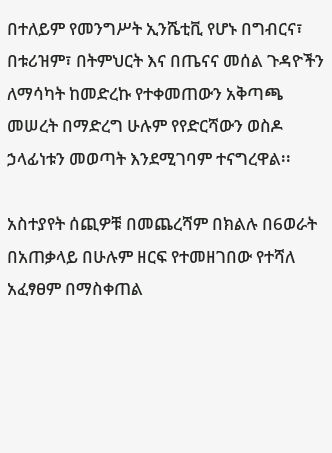በተለይም የመንግሥት ኢንሼቲቪ የሆኑ በግብርና፣ በቱሪዝም፣ በትምህርት እና በጤናና መሰል ጉዳዮችን ለማሳካት ከመድረኩ የተቀመጠውን አቅጣጫ መሠረት በማድረግ ሁሉም የየድርሻውን ወስዶ ኃላፊነቱን መወጣት እንደሚገባም ተናግረዋል፡፡

አስተያየት ሰጪዎቹ በመጨረሻም በክልሉ በ6ወራት በአጠቃላይ በሁሉም ዘርፍ የተመዘገበው የተሻለ አፈፃፀም በማስቀጠል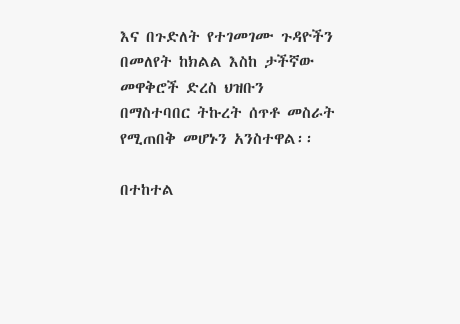እና በጉድለት የተገመገሙ ጉዳዮችን በመለየት ከክልል እስከ ታችኛው መዋቅሮች ድረስ ህዝቡን በማስተባበር ትኩረት ሰጥቶ መስራት የሚጠበቅ መሆኑን አንስተዋል፡፡

በተከተል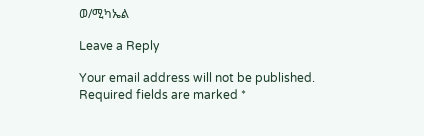ወ/ሚካኤል

Leave a Reply

Your email address will not be published. Required fields are marked *